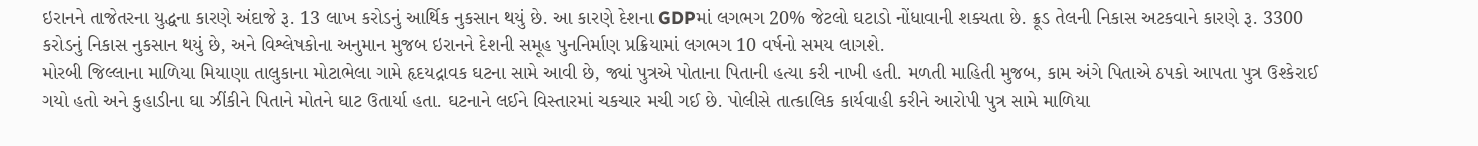ઇરાનને તાજેતરના યુદ્ધના કારણે અંદાજે રૂ. 13 લાખ કરોડનું આર્થિક નુકસાન થયું છે. આ કારણે દેશના GDPમાં લગભગ 20% જેટલો ઘટાડો નોંધાવાની શક્યતા છે. ક્રૂડ તેલની નિકાસ અટકવાને કારણે રૂ. 3300 કરોડનું નિકાસ નુકસાન થયું છે, અને વિશ્લેષકોના અનુમાન મુજબ ઇરાનને દેશની સમૂહ પુનનિર્માણ પ્રક્રિયામાં લગભગ 10 વર્ષનો સમય લાગશે.
મોરબી જિલ્લાના માળિયા મિયાણા તાલુકાના મોટાભેલા ગામે હૃદયદ્રાવક ઘટના સામે આવી છે, જ્યાં પુત્રએ પોતાના પિતાની હત્યા કરી નાખી હતી. મળતી માહિતી મુજબ, કામ અંગે પિતાએ ઠપકો આપતા પુત્ર ઉશ્કેરાઈ ગયો હતો અને કુહાડીના ઘા ઝીંકીને પિતાને મોતને ઘાટ ઉતાર્યા હતા. ઘટનાને લઈને વિસ્તારમાં ચકચાર મચી ગઈ છે. પોલીસે તાત્કાલિક કાર્યવાહી કરીને આરોપી પુત્ર સામે માળિયા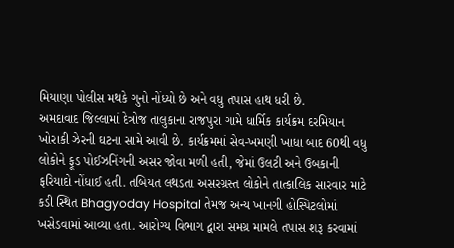મિયાણા પોલીસ મથકે ગુનો નોંધ્યો છે અને વધુ તપાસ હાથ ધરી છે.
અમદાવાદ જિલ્લામાં દેત્રોજ તાલુકાના રાજપુરા ગામે ધાર્મિક કાર્યક્રમ દરમિયાન ખોરાકી ઝેરની ઘટના સામે આવી છે. કાર્યક્રમમાં સેવ-ખમણી ખાધા બાદ 60થી વધુ લોકોને ફૂડ પોઈઝનિંગની અસર જોવા મળી હતી, જેમાં ઉલટી અને ઉબકાની ફરિયાદો નોંધાઈ હતી. તબિયત લથડતા અસરગ્રસ્ત લોકોને તાત્કાલિક સારવાર માટે કડી સ્થિત Bhagyoday Hospital તેમજ અન્ય ખાનગી હોસ્પિટલોમાં ખસેડવામાં આવ્યા હતા. આરોગ્ય વિભાગ દ્વારા સમગ્ર મામલે તપાસ શરૂ કરવામાં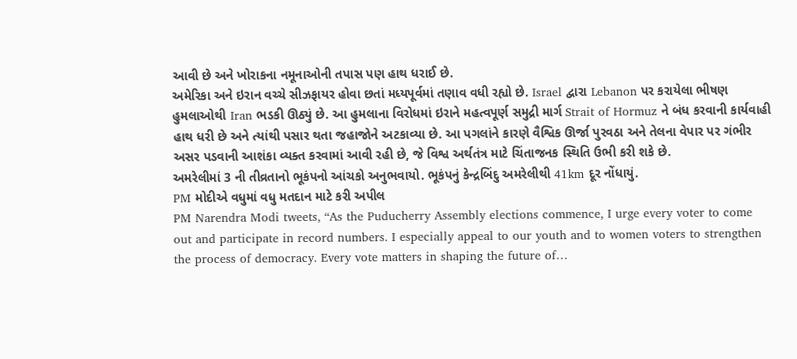આવી છે અને ખોરાકના નમૂનાઓની તપાસ પણ હાથ ધરાઈ છે.
અમેરિકા અને ઇરાન વચ્ચે સીઝફાયર હોવા છતાં મધ્યપૂર્વમાં તણાવ વધી રહ્યો છે. Israel દ્વારા Lebanon પર કરાયેલા ભીષણ હુમલાઓથી Iran ભડકી ઊઠ્યું છે. આ હુમલાના વિરોધમાં ઇરાને મહત્વપૂર્ણ સમુદ્રી માર્ગ Strait of Hormuz ને બંધ કરવાની કાર્યવાહી હાથ ધરી છે અને ત્યાંથી પસાર થતા જહાજોને અટકાવ્યા છે. આ પગલાંને કારણે વૈશ્વિક ઊર્જા પુરવઠા અને તેલના વેપાર પર ગંભીર અસર પડવાની આશંકા વ્યક્ત કરવામાં આવી રહી છે, જે વિશ્વ અર્થતંત્ર માટે ચિંતાજનક સ્થિતિ ઉભી કરી શકે છે.
અમરેલીમાં 3 ની તીવ્રતાનો ભૂકંપનો આંચકો અનુભવાયો. ભૂકંપનું કેન્દ્રબિંદુ અમરેલીથી 41km દૂર નોંધાયું.
PM મોદીએ વધુમાં વધુ મતદાન માટે કરી અપીલ
PM Narendra Modi tweets, “As the Puducherry Assembly elections commence, I urge every voter to come out and participate in record numbers. I especially appeal to our youth and to women voters to strengthen the process of democracy. Every vote matters in shaping the future of…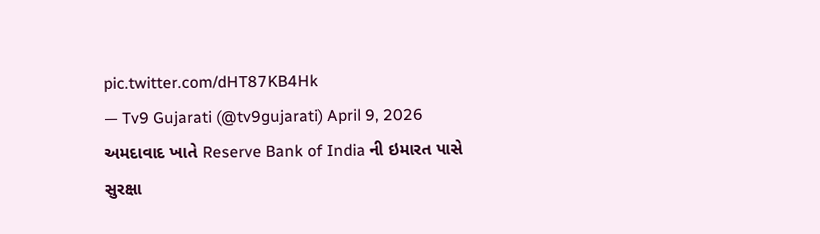pic.twitter.com/dHT87KB4Hk
— Tv9 Gujarati (@tv9gujarati) April 9, 2026
અમદાવાદ ખાતે Reserve Bank of India ની ઇમારત પાસે સુરક્ષા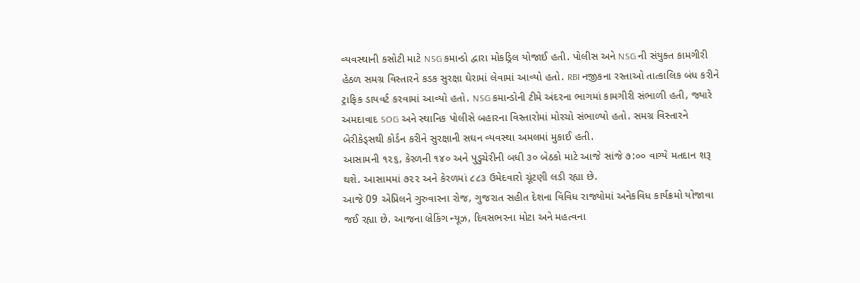વ્યવસ્થાની કસોટી માટે NSG કમાન્ડો દ્વારા મોકડ્રિલ યોજાઈ હતી. પોલીસ અને NSG ની સંયુક્ત કામગીરી હેઠળ સમગ્ર વિસ્તારને કડક સુરક્ષા ઘેરામાં લેવામાં આવ્યો હતો. RBI નજીકના રસ્તાઓ તાત્કાલિક બંધ કરીને ટ્રાફિક ડાયવર્ટ કરવામાં આવ્યો હતો. NSG કમાન્ડોની ટીમે અંદરના ભાગમાં કામગીરી સંભાળી હતી, જ્યારે અમદાવાદ SOG અને સ્થાનિક પોલીસે બહારના વિસ્તારોમાં મોરચો સંભાળ્યો હતો. સમગ્ર વિસ્તારને બેરીકેડ્સથી કોર્ડન કરીને સુરક્ષાની સઘન વ્યવસ્થા અમલમાં મુકાઈ હતી.
આસામની ૧૨૬, કેરળની ૧૪૦ અને પુડુચેરીની બધી ૩૦ બેઠકો માટે આજે સાંજે ૭:૦૦ વાગ્યે મતદાન શરૂ થશે. આસામમાં ૭૨૨ અને કેરળમાં ૮૮૩ ઉમેદવારો ચૂંટણી લડી રહ્યા છે.
આજે 09 એપ્રિલને ગુરુવારના રોજ, ગુજરાત સહીત દેશના વિવિધ રાજ્યોમાં અનેકવિધ કાર્યક્રમો યોજાવા જઈ રહ્યા છે. આજના બ્રેકિંગ ન્યૂઝ, દિવસભરના મોટા અને મહત્વના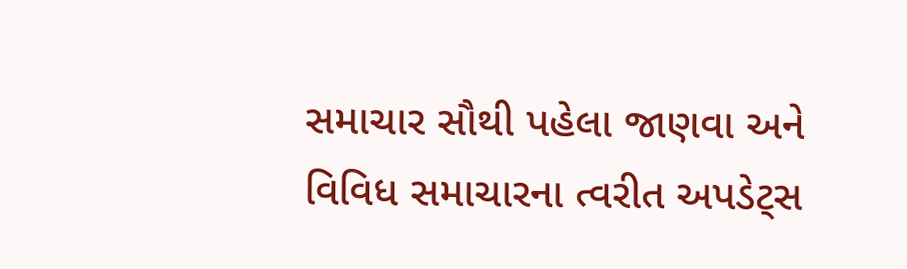સમાચાર સૌથી પહેલા જાણવા અને વિવિધ સમાચારના ત્વરીત અપડેટ્સ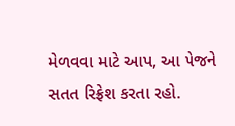મેળવવા માટે આપ, આ પેજને સતત રિફ્રેશ કરતા રહો.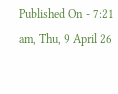Published On - 7:21 am, Thu, 9 April 26